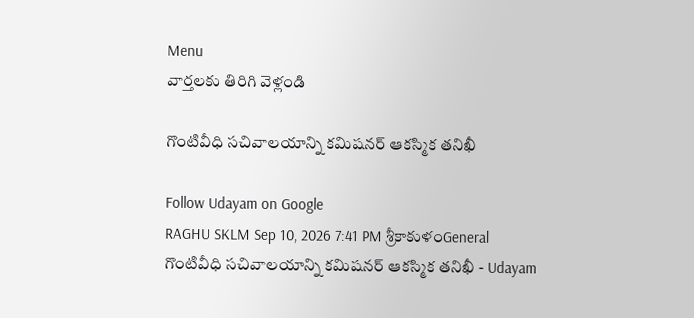Menu
వార్తలకు తిరిగి వెళ్లండి

గొంటివీధి సచివాలయాన్ని కమిషనర్ ఆకస్మిక తనిఖీ

Follow Udayam on Google
RAGHU SKLM Sep 10, 2026 7:41 PM శ్రీకాకుళంGeneral
గొంటివీధి సచివాలయాన్ని కమిషనర్ ఆకస్మిక తనిఖీ - Udayam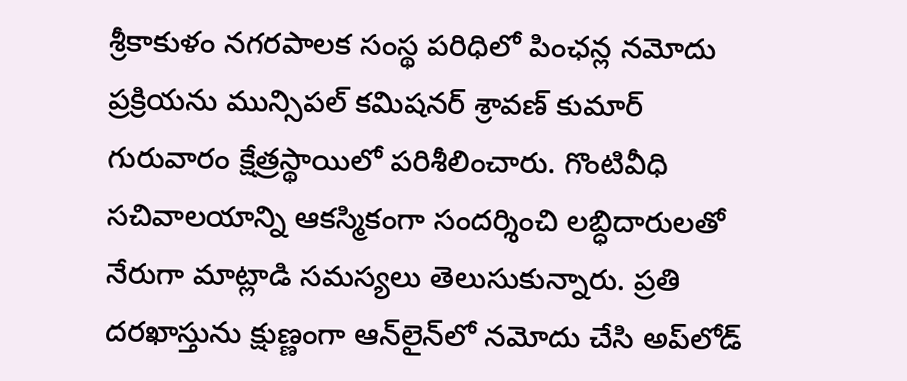శ్రీకాకుళం నగరపాలక సంస్థ పరిధిలో పింఛన్ల నమోదు ప్రక్రియను మున్సిపల్ కమిషనర్ శ్రావణ్ కుమార్ గురువారం క్షేత్రస్థాయిలో పరిశీలించారు. గొంటివీధి సచివాలయాన్ని ఆకస్మికంగా సందర్శించి లబ్ధిదారులతో నేరుగా మాట్లాడి సమస్యలు తెలుసుకున్నారు. ప్రతి దరఖాస్తును క్షుణ్ణంగా ఆన్‌లైన్‌లో నమోదు చేసి అప్‌లోడ్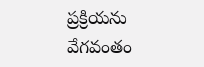ప్రక్రియను వేగవంతం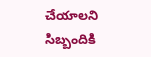చేయాలని సిబ్బందికి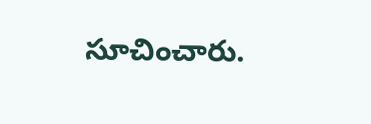సూచించారు.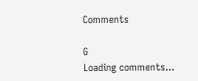Comments

G
Loading comments...